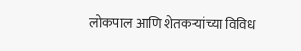लोकपाल आणि शेतकऱ्यांच्या विविध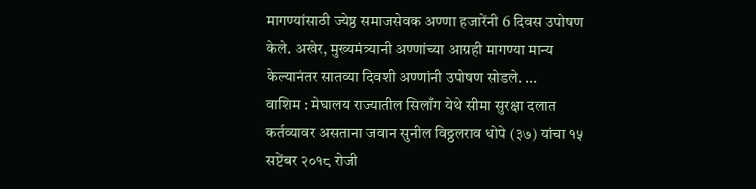मागण्यांसाठी ज्येष्ठ समाजसेवक अण्णा हजारेंनी 6 दिवस उपोषण केले. अखेर, मुख्यमंत्र्यानी अण्णांच्या आग्रही मागण्या मान्य केल्यानंतर सातव्या दिवशी अण्णांनी उपोषण सोडले. ...
वाशिम : मेघालय राज्यातील सिलाँग येथे सीमा सुरक्षा दलात कर्तव्यावर असताना जवान सुनील विठ्ठलराव धोपे (३७) यांचा १५ सप्टेंबर २०१८ रोजी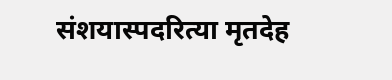संशयास्पदरित्या मृतदेह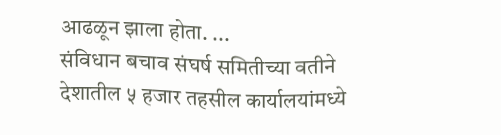आढळून झाला होता. ...
संविधान बचाव संघर्ष समितीच्या वतीने देशातील ५ हजार तहसील कार्यालयांमध्ये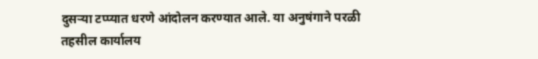दुसऱ्या टप्प्यात धरणे आंदोलन करण्यात आले. या अनुषंगाने परळी तहसील कार्यालय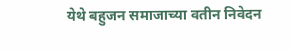येथे बहुजन समाजाच्या वतीन निवेदन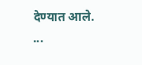देण्यात आले. ...